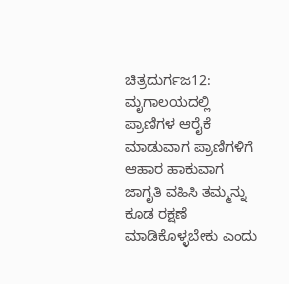ಚಿತ್ರದುರ್ಗಜ12:
ಮೃಗಾಲಯದಲ್ಲಿ ಪ್ರಾಣಿಗಳ ಆರೈಕೆ ಮಾಡುವಾಗ ಪ್ರಾಣಿಗಳಿಗೆ ಆಹಾರ ಹಾಕುವಾಗ ಜಾಗೃತಿ ವಹಿಸಿ ತಮ್ಮನ್ನು ಕೂಡ ರಕ್ಷಣೆ ಮಾಡಿಕೊಳ್ಳಬೇಕು ಎಂದು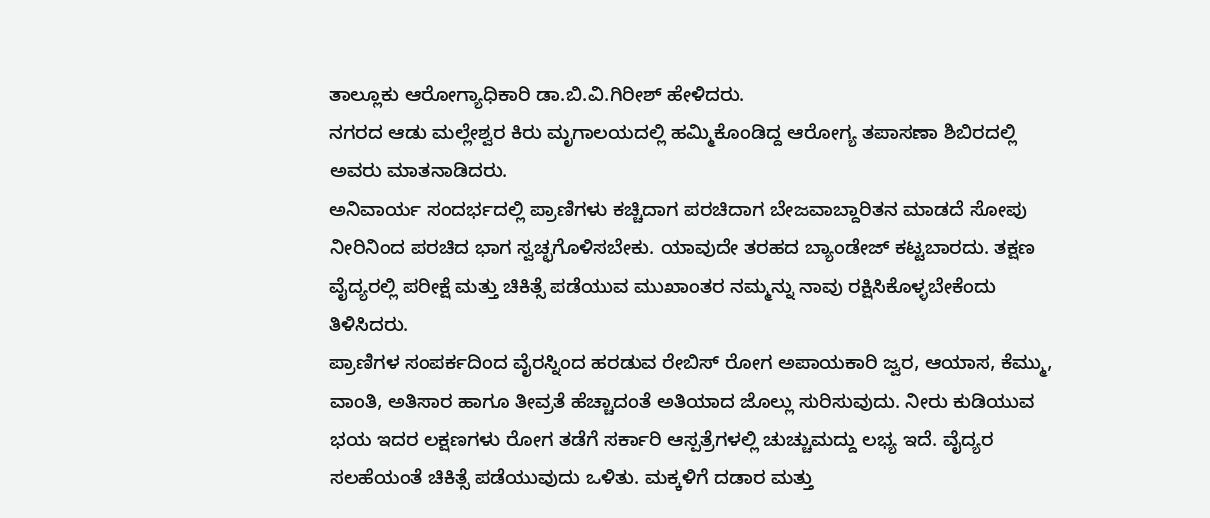ತಾಲ್ಲೂಕು ಆರೋಗ್ಯಾಧಿಕಾರಿ ಡಾ.ಬಿ.ವಿ.ಗಿರೀಶ್ ಹೇಳಿದರು.
ನಗರದ ಆಡು ಮಲ್ಲೇಶ್ವರ ಕಿರು ಮೃಗಾಲಯದಲ್ಲಿ ಹಮ್ಮಿಕೊಂಡಿದ್ದ ಆರೋಗ್ಯ ತಪಾಸಣಾ ಶಿಬಿರದಲ್ಲಿ ಅವರು ಮಾತನಾಡಿದರು.
ಅನಿವಾರ್ಯ ಸಂದರ್ಭದಲ್ಲಿ ಪ್ರಾಣಿಗಳು ಕಚ್ಚಿದಾಗ ಪರಚಿದಾಗ ಬೇಜವಾಬ್ದಾರಿತನ ಮಾಡದೆ ಸೋಪು ನೀರಿನಿಂದ ಪರಚಿದ ಭಾಗ ಸ್ವಚ್ಛಗೊಳಿಸಬೇಕು. ಯಾವುದೇ ತರಹದ ಬ್ಯಾಂಡೇಜ್ ಕಟ್ಟಬಾರದು. ತಕ್ಷಣ ವೈದ್ಯರಲ್ಲಿ ಪರೀಕ್ಷೆ ಮತ್ತು ಚಿಕಿತ್ಸೆ ಪಡೆಯುವ ಮುಖಾಂತರ ನಮ್ಮನ್ನು ನಾವು ರಕ್ಷಿಸಿಕೊಳ್ಳಬೇಕೆಂದು ತಿಳಿಸಿದರು.
ಪ್ರಾಣಿಗಳ ಸಂಪರ್ಕದಿಂದ ವೈರಸ್ನಿಂದ ಹರಡುವ ರೇಬಿಸ್ ರೋಗ ಅಪಾಯಕಾರಿ ಜ್ವರ, ಆಯಾಸ, ಕೆಮ್ಮು, ವಾಂತಿ, ಅತಿಸಾರ ಹಾಗೂ ತೀವ್ರತೆ ಹೆಚ್ಚಾದಂತೆ ಅತಿಯಾದ ಜೊಲ್ಲು ಸುರಿಸುವುದು. ನೀರು ಕುಡಿಯುವ ಭಯ ಇದರ ಲಕ್ಷಣಗಳು ರೋಗ ತಡೆಗೆ ಸರ್ಕಾರಿ ಆಸ್ಪತ್ರೆಗಳಲ್ಲಿ ಚುಚ್ಚುಮದ್ದು ಲಭ್ಯ ಇದೆ. ವೈದ್ಯರ ಸಲಹೆಯಂತೆ ಚಿಕಿತ್ಸೆ ಪಡೆಯುವುದು ಒಳಿತು. ಮಕ್ಕಳಿಗೆ ದಡಾರ ಮತ್ತು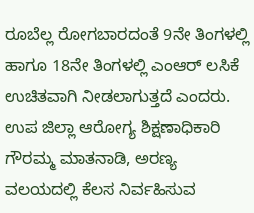ರೂಬೆಲ್ಲ ರೋಗಬಾರದಂತೆ 9ನೇ ತಿಂಗಳಲ್ಲಿ ಹಾಗೂ 18ನೇ ತಿಂಗಳಲ್ಲಿ ಎಂಆರ್ ಲಸಿಕೆ ಉಚಿತವಾಗಿ ನೀಡಲಾಗುತ್ತದೆ ಎಂದರು.
ಉಪ ಜಿಲ್ಲಾ ಆರೋಗ್ಯ ಶಿಕ್ಷಣಾಧಿಕಾರಿ ಗೌರಮ್ಮ ಮಾತನಾಡಿ, ಅರಣ್ಯ ವಲಯದಲ್ಲಿ ಕೆಲಸ ನಿರ್ವಹಿಸುವ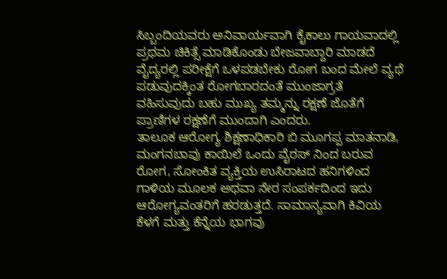ಸಿಬ್ಬಂದಿಯವರು ಅನಿವಾರ್ಯವಾಗಿ ಕೈಕಾಲು ಗಾಯವಾದಲ್ಲಿ ಪ್ರಥಮ ಚಿಕಿತ್ಸೆ ಮಾಡಿಕೊಂಡು ಬೇಜವಾಬ್ದಾರಿ ಮಾಡದೆ ವೈದ್ಯರಲ್ಲಿ ಪರೀಕ್ಷೆಗೆ ಒಳಪಡಬೇಕು ರೋಗ ಬಂದ ಮೇಲೆ ವ್ಯಥೆ ಪಡುವುದಕ್ಕಿಂತ ರೋಗಬಾರದಂತೆ ಮುಂಜಾಗ್ರತೆ ವಹಿಸುವುದು ಬಹು ಮುಖ್ಯ ತಮ್ಮನ್ನು ರಕ್ಷಣೆ ಜೊತೆಗೆ ಪ್ರಾಣಿಗಳ ರಕ್ಷಣೆಗೆ ಮುಂದಾಗಿ ಎಂದರು.
ತಾಲೂಕ ಆರೋಗ್ಯ ಶಿಕ್ಷಣಾಧಿಕಾರಿ ಬಿ ಮೂಗಪ್ಪ ಮಾತನಾಡಿ, ಮಂಗನಬಾವು ಕಾಯಿಲೆ ಒಂದು ವೈರಸ್ ನಿಂದ ಬರುವ ರೋಗ, ಸೋಂಕಿತ ವ್ಯಕ್ತಿಯ ಉಸಿರಾಟದ ಹನಿಗಳಿಂದ ಗಾಳಿಯ ಮೂಲಕ ಅಥವಾ ನೇರ ಸಂಪರ್ಕದಿಂದ ಇದು ಆರೋಗ್ಯವಂತರಿಗೆ ಹರಡುತ್ತದೆ. ಸಾಮಾನ್ಯವಾಗಿ ಕಿವಿಯ ಕೆಳಗೆ ಮತ್ತು ಕೆನ್ನೆಯ ಭಾಗವು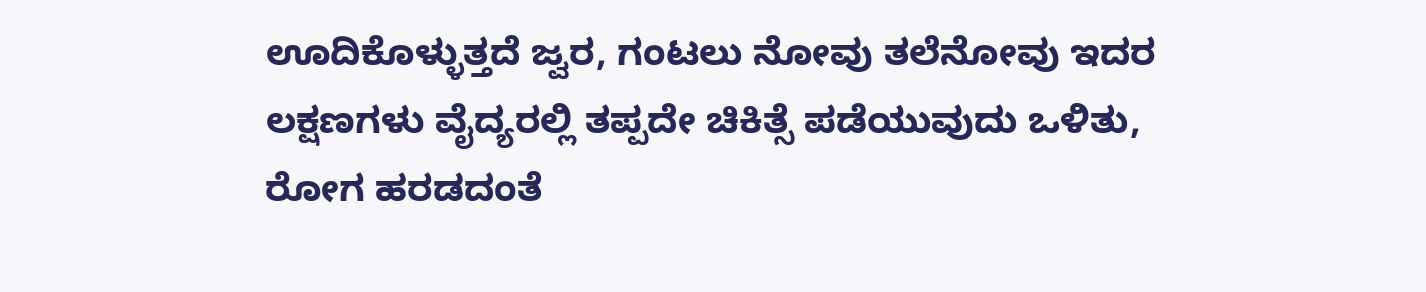ಊದಿಕೊಳ್ಳುತ್ತದೆ ಜ್ವರ, ಗಂಟಲು ನೋವು ತಲೆನೋವು ಇದರ ಲಕ್ಷಣಗಳು ವೈದ್ಯರಲ್ಲಿ ತಪ್ಪದೇ ಚಿಕಿತ್ಸೆ ಪಡೆಯುವುದು ಒಳಿತು, ರೋಗ ಹರಡದಂತೆ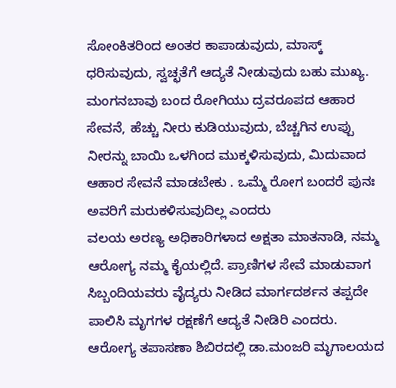ಸೋಂಕಿತರಿಂದ ಅಂತರ ಕಾಪಾಡುವುದು, ಮಾಸ್ಕ್ ಧರಿಸುವುದು, ಸ್ವಚ್ಛತೆಗೆ ಆದ್ಯತೆ ನೀಡುವುದು ಬಹು ಮುಖ್ಯ. ಮಂಗನಬಾವು ಬಂದ ರೋಗಿಯು ದ್ರವರೂಪದ ಆಹಾರ ಸೇವನೆ, ಹೆಚ್ಚು ನೀರು ಕುಡಿಯುವುದು, ಬೆಚ್ಚಗಿನ ಉಪ್ಪು ನೀರನ್ನು ಬಾಯಿ ಒಳಗಿಂದ ಮುಕ್ಕಳಿಸುವುದು, ಮಿದುವಾದ ಆಹಾರ ಸೇವನೆ ಮಾಡಬೇಕು . ಒಮ್ಮೆ ರೋಗ ಬಂದರೆ ಪುನಃ ಅವರಿಗೆ ಮರುಕಳಿಸುವುದಿಲ್ಲ ಎಂದರು
ವಲಯ ಅರಣ್ಯ ಅಧಿಕಾರಿಗಳಾದ ಅಕ್ಷತಾ ಮಾತನಾಡಿ, ನಮ್ಮ ಆರೋಗ್ಯ ನಮ್ಮ ಕೈಯಲ್ಲಿದೆ. ಪ್ರಾಣಿಗಳ ಸೇವೆ ಮಾಡುವಾಗ ಸಿಬ್ಬಂದಿಯವರು ವೈದ್ಯರು ನೀಡಿದ ಮಾರ್ಗದರ್ಶನ ತಪ್ಪದೇ ಪಾಲಿಸಿ ಮೃಗಗಳ ರಕ್ಷಣೆಗೆ ಆದ್ಯತೆ ನೀಡಿರಿ ಎಂದರು.
ಆರೋಗ್ಯ ತಪಾಸಣಾ ಶಿಬಿರದಲ್ಲಿ ಡಾ.ಮಂಜರಿ ಮೃಗಾಲಯದ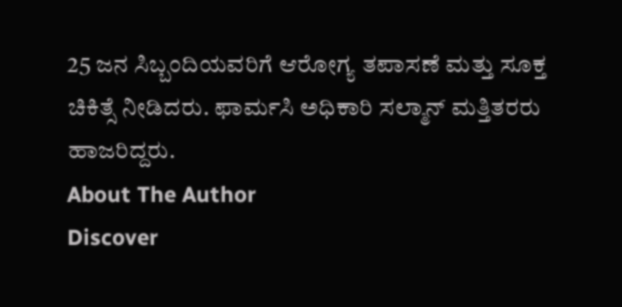25 ಜನ ಸಿಬ್ಬಂದಿಯವರಿಗೆ ಆರೋಗ್ಯ ತಪಾಸಣೆ ಮತ್ತು ಸೂಕ್ತ ಚಿಕಿತ್ಸೆ ನೀಡಿದರು. ಫಾರ್ಮಸಿ ಅಧಿಕಾರಿ ಸಲ್ಮಾನ್ ಮತ್ತಿತರರು ಹಾಜರಿದ್ದರು.
About The Author
Discover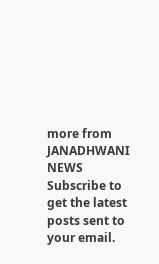more from JANADHWANI NEWS
Subscribe to get the latest posts sent to your email.